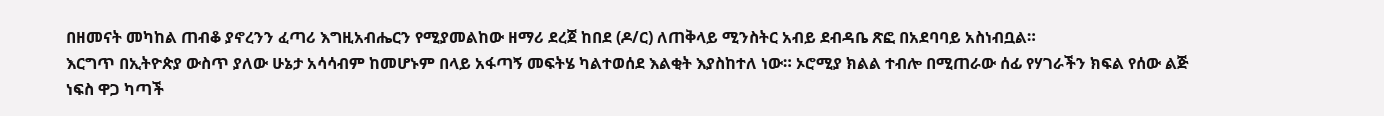በዘመናት መካከል ጠብቆ ያኖረንን ፈጣሪ እግዚአብሔርን የሚያመልከው ዘማሪ ደረጀ ከበደ (ዶ/ር) ለጠቅላይ ሚንስትር አብይ ደብዳቤ ጽፎ በአደባባይ አስነብቧል።
እርግጥ በኢትዮጵያ ውስጥ ያለው ሁኔታ አሳሳብም ከመሆኑም በላይ አፋጣኝ መፍትሄ ካልተወሰደ እልቂት እያስከተለ ነው። ኦሮሚያ ክልል ተብሎ በሚጠራው ሰፊ የሃገራችን ክፍል የሰው ልጅ ነፍስ ዋጋ ካጣች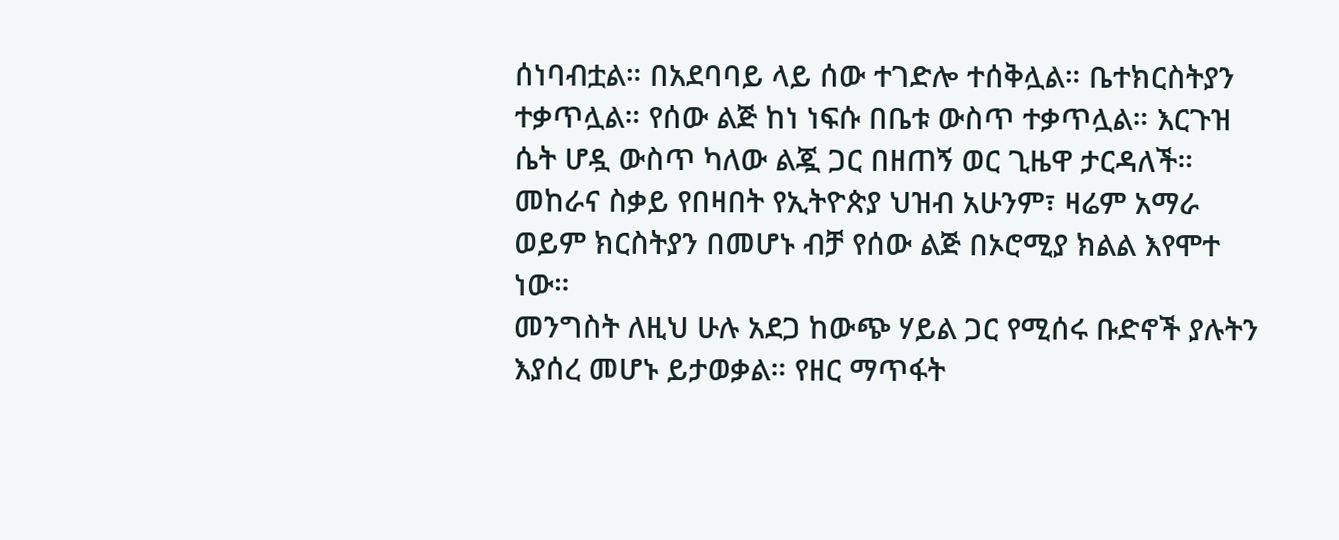ሰነባብቷል። በአደባባይ ላይ ሰው ተገድሎ ተሰቅሏል። ቤተክርስትያን ተቃጥሏል። የሰው ልጅ ከነ ነፍሱ በቤቱ ውስጥ ተቃጥሏል። እርጉዝ ሴት ሆዷ ውስጥ ካለው ልጇ ጋር በዘጠኝ ወር ጊዜዋ ታርዳለች።
መከራና ስቃይ የበዛበት የኢትዮጵያ ህዝብ አሁንም፣ ዛሬም አማራ ወይም ክርስትያን በመሆኑ ብቻ የሰው ልጅ በኦሮሚያ ክልል እየሞተ ነው።
መንግስት ለዚህ ሁሉ አደጋ ከውጭ ሃይል ጋር የሚሰሩ ቡድኖች ያሉትን እያሰረ መሆኑ ይታወቃል። የዘር ማጥፋት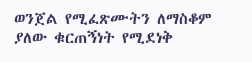ወንጀል የሚፈጽሙትን ለማስቆም ያለው ቁርጠኝነት የሚደነቅ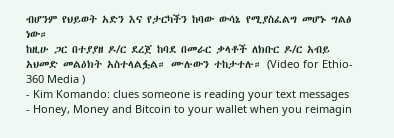ብሆንም የህይወት አድን እና የታርካችን ከባው ውሳኔ የሚያስፈልግ መሆኑ ግልፅ ነው።
ከዚሁ ጋር በተያያዘ ዶ/ር ደረጀ ከባደ በመራር ቃላቶች ለክቡር ዶ/ር አብይ አህመድ መልዕክት አስተላልፏል። ሙሉውን ተከታተሉ። (Video for Ethio- 360 Media )
- Kim Komando: clues someone is reading your text messages
- Honey, Money and Bitcoin to your wallet when you reimagin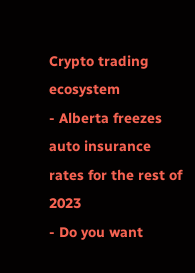Crypto trading ecosystem
- Alberta freezes auto insurance rates for the rest of 2023
- Do you want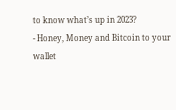to know what’s up in 2023?
- Honey, Money and Bitcoin to your wallet